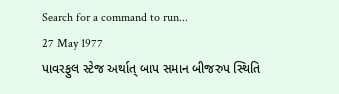Search for a command to run...
27 May 1977
પાવરફુલ સ્ટેજ અર્થાત્ બાપ સમાન બીજરુપ સ્થિતિ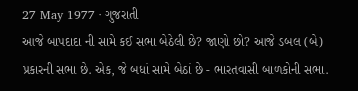27 May 1977 · ગુજરાતી
આજે બાપદાદા ની સામે કઈ સભા બેઠેલી છે? જાણો છો? આજે ડબલ (બે) પ્રકારની સભા છે. એક, જે બધાં સામે બેઠાં છે - ભારતવાસી બાળકોની સભા.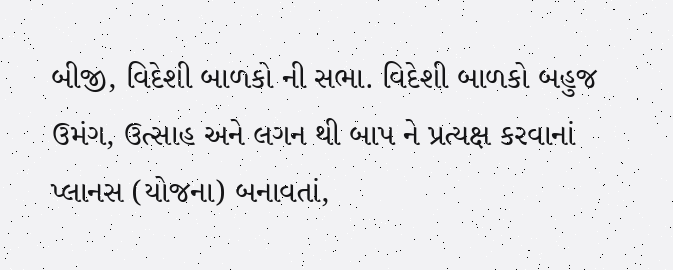બીજી, વિદેશી બાળકો ની સભા. વિદેશી બાળકો બહુજ ઉમંગ, ઉત્સાહ અને લગન થી બાપ ને પ્રત્યક્ષ કરવાનાં પ્લાનસ (યોજના) બનાવતાં,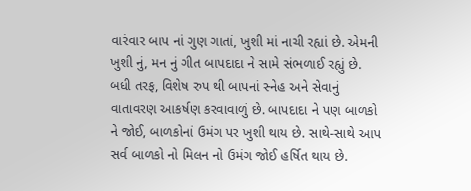વારંવાર બાપ નાં ગુણ ગાતાં, ખુશી માં નાચી રહ્યાં છે. એમની ખુશી નું, મન નું ગીત બાપદાદા ને સામે સંભળાઈ રહ્યું છે. બધી તરફ, વિશેષ રુપ થી બાપનાં સ્નેહ અને સેવાનું વાતાવરણ આકર્ષણ કરવાવાળું છે. બાપદાદા ને પણ બાળકો ને જોઈ, બાળકોનાં ઉમંગ પર ખુશી થાય છે. સાથે-સાથે આપ સર્વ બાળકો નો મિલન નો ઉમંગ જોઈ હર્ષિત થાય છે.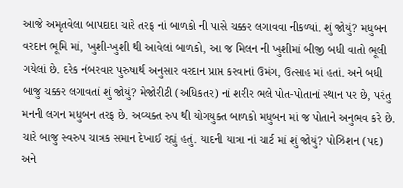આજે અમૃતવેલા બાપદાદા ચારે તરફ નાં બાળકો ની પાસે ચક્કર લગાવવા નીકળ્યાં. શું જોયું? મધુબન વરદાન ભૂમિ માં, ખુશી-ખુશી થી આવેલાં બાળકો, આ જ મિલન ની ખુશીમાં બીજી બધી વાતો ભૂલી ગયેલાં છે. દરેક નંબરવાર પુરુષાર્થ અનુસાર વરદાન પ્રાપ્ત કરવાનાં ઉમંગ, ઉત્સાહ માં હતાં. અને બધી બાજુ ચક્કર લગાવતાં શું જોયું? મેજોરીટી (અધિકતર) નાં શરીર ભલે પોત-પોતાનાં સ્થાન પર છે, પરંતુ મનની લગન મધુબન તરફ છે. અવ્યક્ત રુપ થી યોગયુક્ત બાળકો મધુબન માં જ પોતાને અનુભવ કરે છે. ચારે બાજુ સ્વરુપ ચાત્રક સમાન દેખાઈ રહ્યું હતું. યાદની યાત્રા નાં ચાર્ટ માં શું જોયું? પોઝિશન (પદ) અને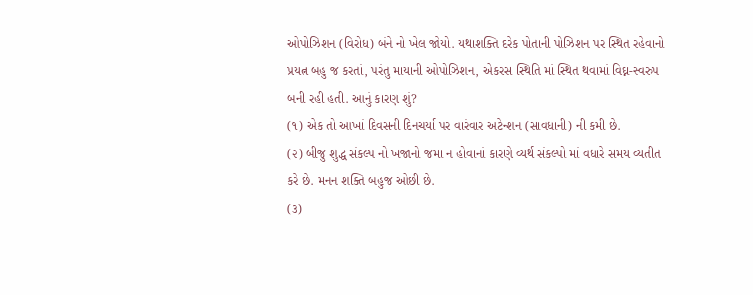ઓપોઝિશન (વિરોધ) બંને નો ખેલ જોયો. યથાશક્તિ દરેક પોતાની પોઝિશન પર સ્થિત રહેવાનો પ્રયત્ન બહુ જ કરતાં, પરંતુ માયાની ઓપોઝિશન, એકરસ સ્થિતિ માં સ્થિત થવામાં વિઘ્ન-સ્વરુપ બની રહી હતી. આનું કારણ શું?
(૧) એક તો આખાં દિવસની દિનચર્યા પર વારંવાર અટેન્શન (સાવધાની) ની કમી છે.
(૨) બીજુ શુદ્ધ સંકલ્પ નો ખજાનો જમા ન હોવાનાં કારણે વ્યર્થ સંકલ્પો માં વધારે સમય વ્યતીત કરે છે. મનન શક્તિ બહુજ ઓછી છે.
(૩)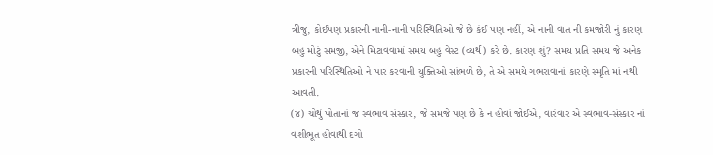ત્રીજુ, કોઈપણ પ્રકારની નાની-નાની પરિસ્થિતિઓ જે છે કંઈ પણ નહીં, એ નાની વાત ની કમજોરી નું કારણ બહુ મોટું સમજી, એને મિટાવવામાં સમય બહુ વેસ્ટ (વ્યર્થ) કરે છે. કારણ શું? સમય પ્રતિ સમય જે અનેક પ્રકારની પરિસ્થિતિઓ ને પાર કરવાની યુક્તિઓ સાંભળે છે, તે એ સમયે ગભરાવાનાં કારણે સ્મૃતિ માં નથી આવતી.
(૪) ચોથું પોતાનાં જ સ્વભાવ સંસ્કાર, જે સમજે પણ છે કે ન હોવાં જોઈએ, વારંવાર એ સ્વભાવ-સંસ્કાર નાં વશીભૂત હોવાથી દગો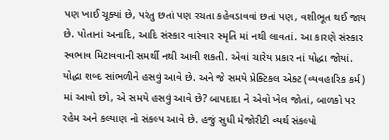પણ ખાઈ ચૂક્યાં છે, પરંતુ છતાં પણ રચતા કહેવડાવવાં છતાં પણ, વશીભૂત થઈ જાય છે. પોતાનાં અનાદિ, આદિ સંસ્કાર વારંવાર સ્મૃતિ માં નથી લાવતાં. આ કારણે સંસ્કાર સ્વભાવ મિટાવવાની સમર્થી નથી આવી શકતી. એવાં ચારેય પ્રકાર નાં યોદ્ધા જોયાં. યોદ્ધા શબ્દ સાંભળીને હસવું આવે છે. અને જે સમયે પ્રેક્ટિકલ એક્ટ (વ્યવહારિક કર્મ) માં આવો છો, એ સમયે હસવું આવે છે? બાપદાદા ને એવો ખેલ જોતાં, બાળકો પર રહેમ અને કલ્યાણ નો સંકલ્પ આવે છે. હજું સુધી મેજોરીટી વ્યર્થ સંકલ્પો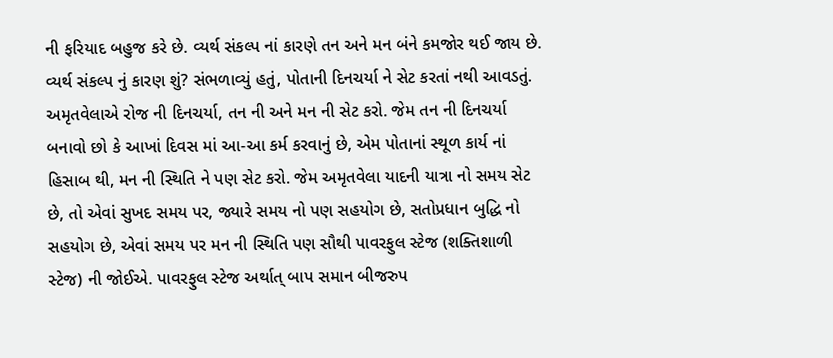ની ફરિયાદ બહુજ કરે છે. વ્યર્થ સંકલ્પ નાં કારણે તન અને મન બંને કમજોર થઈ જાય છે. વ્યર્થ સંકલ્પ નું કારણ શું? સંભળાવ્યું હતું, પોતાની દિનચર્યા ને સેટ કરતાં નથી આવડતું.
અમૃતવેલાએ રોજ ની દિનચર્યા, તન ની અને મન ની સેટ કરો. જેમ તન ની દિનચર્યા બનાવો છો કે આખાં દિવસ માં આ-આ કર્મ કરવાનું છે, એમ પોતાનાં સ્થૂળ કાર્ય નાં હિસાબ થી, મન ની સ્થિતિ ને પણ સેટ કરો. જેમ અમૃતવેલા યાદની યાત્રા નો સમય સેટ છે, તો એવાં સુખદ સમય પર, જ્યારે સમય નો પણ સહયોગ છે, સતોપ્રધાન બુદ્ધિ નો સહયોગ છે, એવાં સમય પર મન ની સ્થિતિ પણ સૌથી પાવરફુલ સ્ટેજ (શક્તિશાળી સ્ટેજ) ની જોઈએ. પાવરફુલ સ્ટેજ અર્થાત્ બાપ સમાન બીજરુપ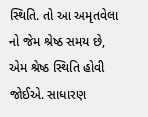સ્થિતિ. તો આ અમૃતવેલા નો જેમ શ્રેષ્ઠ સમય છે, એમ શ્રેષ્ઠ સ્થિતિ હોવી જોઈએ. સાધારણ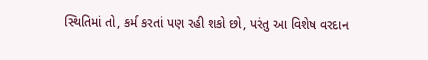સ્થિતિમાં તો, કર્મ કરતાં પણ રહી શકો છો, પરંતુ આ વિશેષ વરદાન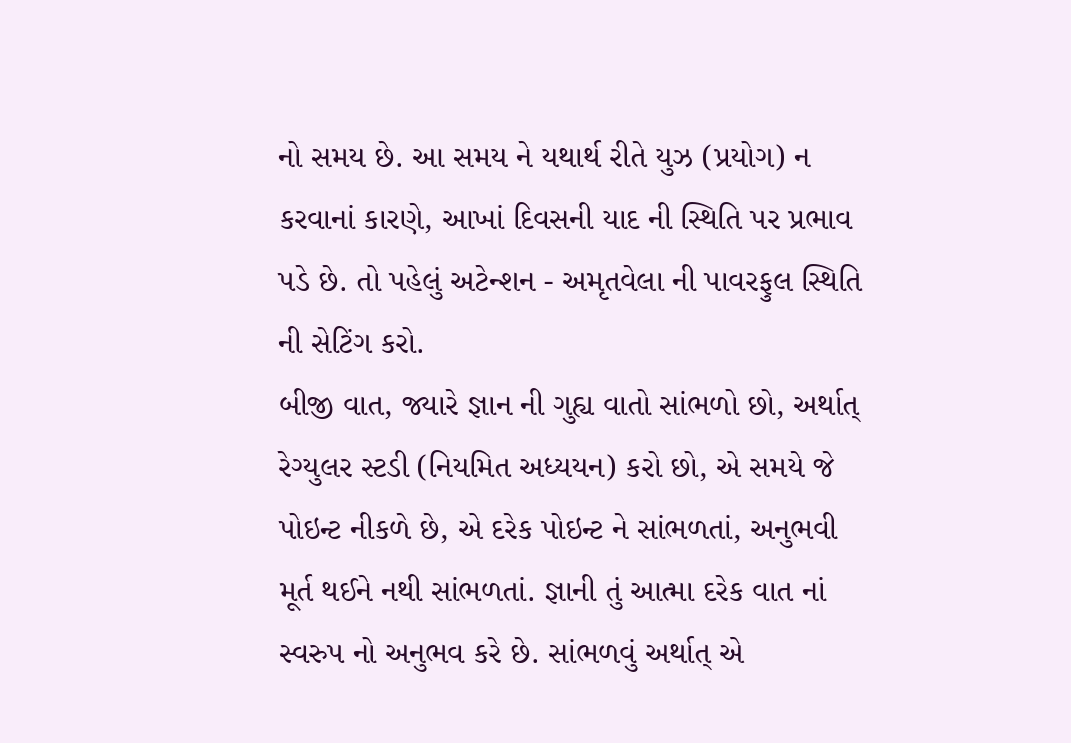નો સમય છે. આ સમય ને યથાર્થ રીતે યુઝ (પ્રયોગ) ન કરવાનાં કારણે, આખાં દિવસની યાદ ની સ્થિતિ પર પ્રભાવ પડે છે. તો પહેલું અટેન્શન - અમૃતવેલા ની પાવરફુલ સ્થિતિ ની સેટિંગ કરો.
બીજી વાત, જ્યારે જ્ઞાન ની ગુહ્ય વાતો સાંભળો છો, અર્થાત્ રેગ્યુલર સ્ટડી (નિયમિત અધ્યયન) કરો છો, એ સમયે જે પોઇન્ટ નીકળે છે, એ દરેક પોઇન્ટ ને સાંભળતાં, અનુભવી મૂર્ત થઈને નથી સાંભળતાં. જ્ઞાની તું આત્મા દરેક વાત નાં સ્વરુપ નો અનુભવ કરે છે. સાંભળવું અર્થાત્ એ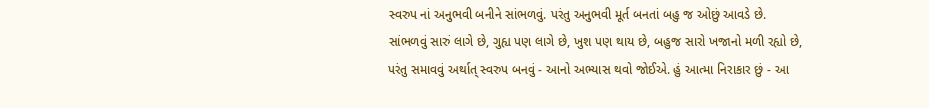સ્વરુપ નાં અનુભવી બનીને સાંભળવું. પરંતુ અનુભવી મૂર્ત બનતાં બહુ જ ઓછું આવડે છે. સાંભળવું સારું લાગે છે, ગુહ્ય પણ લાગે છે, ખુશ પણ થાય છે, બહુજ સારો ખજાનો મળી રહ્યો છે, પરંતુ સમાવવું અર્થાત્ સ્વરુપ બનવું - આનો અભ્યાસ થવો જોઈએ. હું આત્મા નિરાકાર છું - આ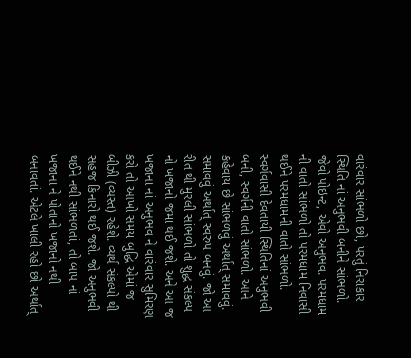વારંવાર સાંભળો છો, પરતું નિરાકાર સ્થિતિ નાં અનુભવી બનીને સાંભળો. જેવો પોઇન્ટ, એવો અનુભવ. પરમધામ ની વાતો સાંભળો તો પરમધામ નિવાસી થઈને પરમધામની વાતો સાંભળો. સ્વર્ગવાસી દેવતાયી સ્થિતિનાં અનુભવી બની, સ્વર્ગની વાતો સાંભળો. આને કહેવાય છે સાંભળવું અર્થાત્ સમાવવું. સમાવવું અર્થાત્ સ્વરુપ બનવું. જો આ રીત થી મુરલી સાંભળો તો શુદ્ધ સંકલ્પ નો ખજાનો જમા થઈ જશે. અને આ જ ખજાના નાં અનુભવ ને વારંવાર સુમિરણ કરો તો આખો સમય બુદ્ધિ એમાં જ બીઝી (વ્યસ્ત) રહેશે. વ્યર્થ સંકલ્પો થી સહજ કિનારો થઈ જશે. જો અનુભવી થઈને નથી સાંભળતાં, તો બાપ નાં ખજાના ને પોતાનો ખજાનો નથી બનાવતાં. એટલે ખાલી રહો છો અર્થાત્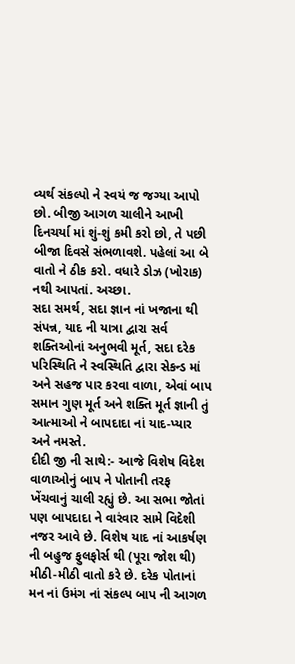વ્યર્થ સંકલ્પો ને સ્વયં જ જગ્યા આપો છો. બીજી આગળ ચાલીને આખી દિનચર્યા માં શું-શું કમી કરો છો, તે પછી બીજા દિવસે સંભળાવશે. પહેલાં આ બે વાતો ને ઠીક કરો. વધારે ડોઝ (ખોરાક) નથી આપતાં. અચ્છા.
સદા સમર્થ, સદા જ્ઞાન નાં ખજાના થી સંપન્ન, યાદ ની યાત્રા દ્વારા સર્વ શક્તિઓનાં અનુભવી મૂર્ત, સદા દરેક પરિસ્થિતિ ને સ્વસ્થિતિ દ્વારા સેકન્ડ માં અને સહજ પાર કરવા વાળા, એવાં બાપ સમાન ગુણ મૂર્ત અને શક્તિ મૂર્ત જ્ઞાની તું આત્માઓ ને બાપદાદા નાં યાદ-પ્યાર અને નમસ્તે.
દીદી જી ની સાથે:- આજે વિશેષ વિદેશ વાળાઓનું બાપ ને પોતાની તરફ ખેંચવાનું ચાલી રહ્યું છે. આ સભા જોતાં પણ બાપદાદા ને વારંવાર સામે વિદેશી નજર આવે છે. વિશેષ યાદ નાં આકર્ષણ ની બહુજ ફુલફોર્સ થી (પૂરા જોશ થી) મીઠી-મીઠી વાતો કરે છે. દરેક પોતાનાં મન નાં ઉમંગ નાં સંકલ્પ બાપ ની આગળ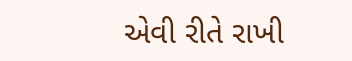એવી રીતે રાખી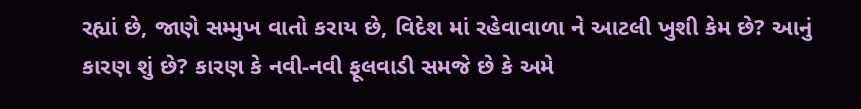રહ્યાં છે, જાણે સમ્મુખ વાતો કરાય છે, વિદેશ માં રહેવાવાળા ને આટલી ખુશી કેમ છે? આનું કારણ શું છે? કારણ કે નવી-નવી ફૂલવાડી સમજે છે કે અમે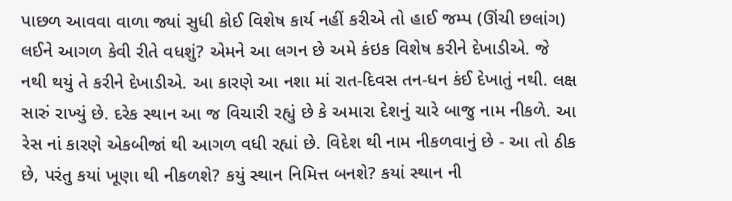પાછળ આવવા વાળા જ્યાં સુધી કોઈ વિશેષ કાર્ય નહીં કરીએ તો હાઈ જમ્પ (ઊંચી છલાંગ) લઈને આગળ કેવી રીતે વધશું? એમને આ લગન છે અમે કંઇક વિશેષ કરીને દેખાડીએ. જે નથી થયું તે કરીને દેખાડીએ. આ કારણે આ નશા માં રાત-દિવસ તન-ધન કંઈ દેખાતું નથી. લક્ષ સારું રાખ્યું છે. દરેક સ્થાન આ જ વિચારી રહ્યું છે કે અમારા દેશનું ચારે બાજુ નામ નીકળે. આ રેસ નાં કારણે એકબીજાં થી આગળ વધી રહ્યાં છે. વિદેશ થી નામ નીકળવાનું છે - આ તો ઠીક છે, પરંતુ કયાં ખૂણા થી નીકળશે? કયું સ્થાન નિમિત્ત બનશે? કયાં સ્થાન ની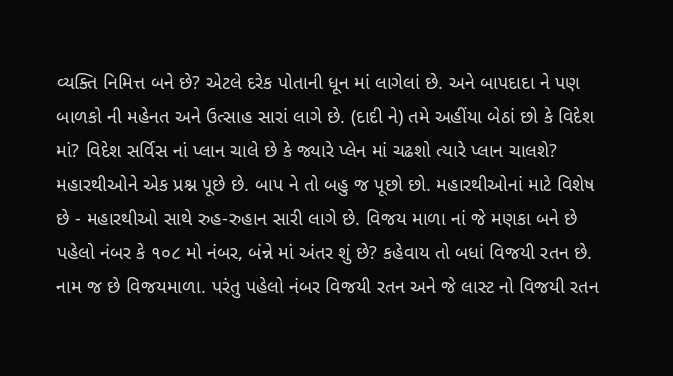વ્યક્તિ નિમિત્ત બને છે? એટલે દરેક પોતાની ધૂન માં લાગેલાં છે. અને બાપદાદા ને પણ બાળકો ની મહેનત અને ઉત્સાહ સારાં લાગે છે. (દાદી ને) તમે અહીંયા બેઠાં છો કે વિદેશ માં? વિદેશ સર્વિસ નાં પ્લાન ચાલે છે કે જ્યારે પ્લેન માં ચઢશો ત્યારે પ્લાન ચાલશે?
મહારથીઓને એક પ્રશ્ન પૂછે છે. બાપ ને તો બહુ જ પૂછો છો. મહારથીઓનાં માટે વિશેષ છે - મહારથીઓ સાથે રુહ-રુહાન સારી લાગે છે. વિજય માળા નાં જે મણકા બને છે પહેલો નંબર કે ૧૦૮ મો નંબર, બંન્ને માં અંતર શું છે? કહેવાય તો બધાં વિજયી રતન છે. નામ જ છે વિજયમાળા. પરંતુ પહેલો નંબર વિજયી રતન અને જે લાસ્ટ નો વિજયી રતન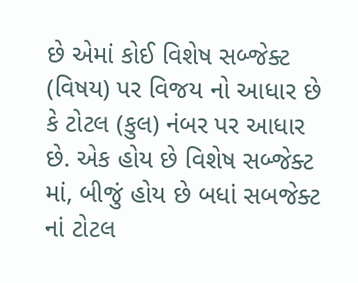છે એમાં કોઈ વિશેષ સબ્જેક્ટ (વિષય) પર વિજય નો આધાર છે કે ટોટલ (કુલ) નંબર પર આધાર છે. એક હોય છે વિશેષ સબ્જેક્ટ માં, બીજું હોય છે બધાં સબજેક્ટ નાં ટોટલ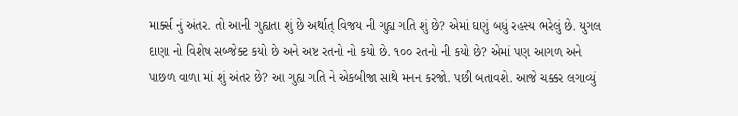માર્ક્સ નું અંતર. તો આની ગુહ્યતા શું છે અર્થાત્ વિજય ની ગુહ્ય ગતિ શું છે? એમાં ઘણું બધું રહસ્ય ભરેલું છે. યુગલ દાણા નો વિશેષ સબ્જેક્ટ કયો છે અને અષ્ટ રતનો નો કયો છે. ૧૦૦ રતનો ની કયો છે? એમાં પણ આગળ અને પાછળ વાળા માં શું અંતર છે? આ ગુહ્ય ગતિ ને એકબીજા સાથે મનન કરજો. પછી બતાવશે. આજે ચક્કર લગાવ્યું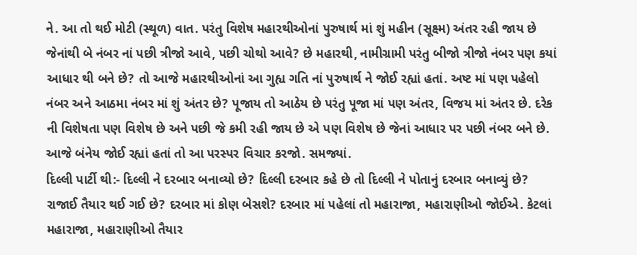ને. આ તો થઈ મોટી (સ્થૂળ) વાત. પરંતુ વિશેષ મહારથીઓનાં પુરુષાર્થ માં શું મહીન (સૂક્ષ્મ) અંતર રહી જાય છે જેનાંથી બે નંબર નાં પછી ત્રીજો આવે, પછી ચોથો આવે? છે મહારથી, નામીગ્રામી પરંતુ બીજો ત્રીજો નંબર પણ કયાં આધાર થી બને છે? તો આજે મહારથીઓનાં આ ગુહ્ય ગતિ નાં પુરુષાર્થ ને જોઈ રહ્યાં હતાં. અષ્ટ માં પણ પહેલો નંબર અને આઠમા નંબર માં શું અંતર છે? પૂજાય તો આઠેય છે પરંતુ પૂજા માં પણ અંતર, વિજય માં અંતર છે. દરેક ની વિશેષતા પણ વિશેષ છે અને પછી જે કમી રહી જાય છે એ પણ વિશેષ છે જેનાં આધાર પર પછી નંબર બને છે. આજે બંનેય જોઈ રહ્યાં હતાં તો આ પરસ્પર વિચાર કરજો. સમજ્યાં.
દિલ્લી પાર્ટી થી:- દિલ્લી ને દરબાર બનાવ્યો છે? દિલ્લી દરબાર કહે છે તો દિલ્લી ને પોતાનું દરબાર બનાવ્યું છે? રાજાઈ તૈયાર થઈ ગઈ છે? દરબાર માં કોણ બેસશે? દરબાર માં પહેલાં તો મહારાજા, મહારાણીઓ જોઈએ. કેટલાં મહારાજા, મહારાણીઓ તૈયાર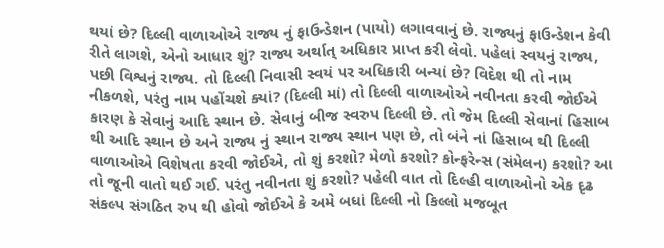થયાં છે? દિલ્લી વાળાઓએ રાજ્ય નું ફાઉન્ડેશન (પાયો) લગાવવાનું છે. રાજ્યનું ફાઉન્ડેશન કેવી રીતે લાગશે, એનો આધાર શું? રાજ્ય અર્થાત્ અધિકાર પ્રાપ્ત કરી લેવો. પહેલાં સ્વયનું રાજ્ય, પછી વિશ્વનું રાજ્ય. તો દિલ્લી નિવાસી સ્વયં પર અધિકારી બન્યાં છે? વિદેશ થી તો નામ નીકળશે, પરંતુ નામ પહોંચશે ક્યાં? (દિલ્લી માં) તો દિલ્લી વાળાઓએ નવીનતા કરવી જોઈએ કારણ કે સેવાનું આદિ સ્થાન છે. સેવાનું બીજ સ્વરુપ દિલ્લી છે. તો જેમ દિલ્લી સેવાનાં હિસાબ થી આદિ સ્થાન છે અને રાજ્ય નું સ્થાન રાજ્ય સ્થાન પણ છે, તો બંને નાં હિસાબ થી દિલ્લી વાળાઓએ વિશેષતા કરવી જોઈએ, તો શું કરશો? મેળો કરશો? કોન્ફરેન્સ (સંમેલન) કરશો? આ તો જૂની વાતો થઈ ગઈ. પરંતુ નવીનતા શું કરશો? પહેલી વાત તો દિલ્હી વાળાઓનો એક દૃઢ સંકલ્પ સંગઠિત રુપ થી હોવો જોઈએ કે અમે બધાં દિલ્લી નો કિલ્લો મજબૂત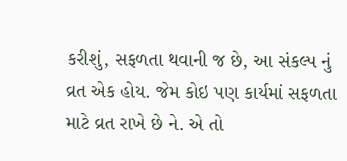કરીશું, સફળતા થવાની જ છે, આ સંકલ્પ નું વ્રત એક હોય. જેમ કોઇ પણ કાર્યમાં સફળતા માટે વ્રત રાખે છે ને. એ તો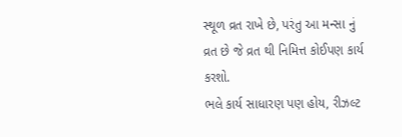સ્થૂળ વ્રત રાખે છે, પરંતુ આ મન્સા નું વ્રત છે જે વ્રત થી નિમિત્ત કોઈપણ કાર્ય કરશો.
ભલે કાર્ય સાધારણ પણ હોય, રીઝલ્ટ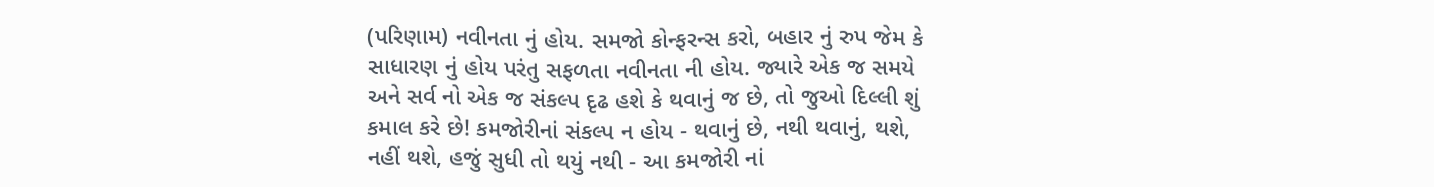(પરિણામ) નવીનતા નું હોય. સમજો કોન્ફરન્સ કરો, બહાર નું રુપ જેમ કે સાધારણ નું હોય પરંતુ સફળતા નવીનતા ની હોય. જ્યારે એક જ સમયે અને સર્વ નો એક જ સંકલ્પ દૃઢ હશે કે થવાનું જ છે, તો જુઓ દિલ્લી શું કમાલ કરે છે! કમજોરીનાં સંકલ્પ ન હોય - થવાનું છે, નથી થવાનું, થશે, નહીં થશે, હજું સુધી તો થયું નથી - આ કમજોરી નાં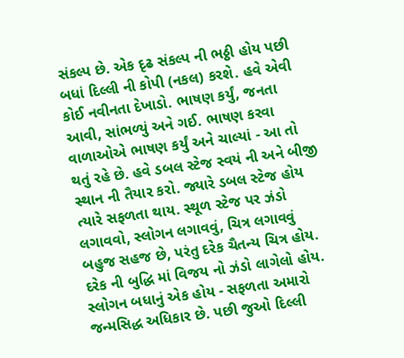સંકલ્પ છે. એક દૃઢ સંકલ્પ ની ભઠ્ઠી હોય પછી બધાં દિલ્લી ની કોપી (નકલ) કરશે. હવે એવી કોઈ નવીનતા દેખાડો. ભાષણ કર્યું, જનતા આવી, સાંભળ્યું અને ગઈ. ભાષણ કરવા વાળાઓએ ભાષણ કર્યું અને ચાલ્યાં - આ તો થતું રહે છે. હવે ડબલ સ્ટેજ સ્વયં ની અને બીજી સ્થાન ની તૈયાર કરો. જ્યારે ડબલ સ્ટેજ હોય ત્યારે સફળતા થાય. સ્થૂળ સ્ટેજ પર ઝંડો લગાવવો, સ્લોગન લગાવવું, ચિત્ર લગાવવું બહુજ સહજ છે, પરંતુ દરેક ચૈતન્ય ચિત્ર હોય. દરેક ની બુદ્ધિ માં વિજય નો ઝંડો લાગેલો હોય. સ્લોગન બધાનું એક હોય - સફળતા અમારો જન્મસિદ્ધ અધિકાર છે. પછી જુઓ દિલ્લી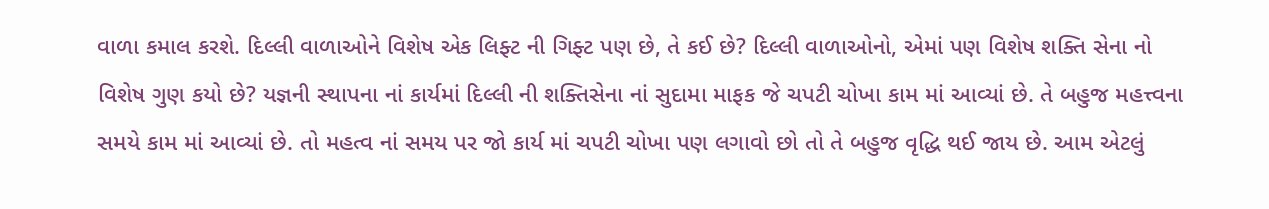વાળા કમાલ કરશે. દિલ્લી વાળાઓને વિશેષ એક લિફ્ટ ની ગિફ્ટ પણ છે, તે કઈ છે? દિલ્લી વાળાઓનો, એમાં પણ વિશેષ શક્તિ સેના નો વિશેષ ગુણ કયો છે? યજ્ઞની સ્થાપના નાં કાર્યમાં દિલ્લી ની શક્તિસેના નાં સુદામા માફક જે ચપટી ચોખા કામ માં આવ્યાં છે. તે બહુજ મહત્ત્વના સમયે કામ માં આવ્યાં છે. તો મહત્વ નાં સમય પર જો કાર્ય માં ચપટી ચોખા પણ લગાવો છો તો તે બહુજ વૃદ્ધિ થઈ જાય છે. આમ એટલું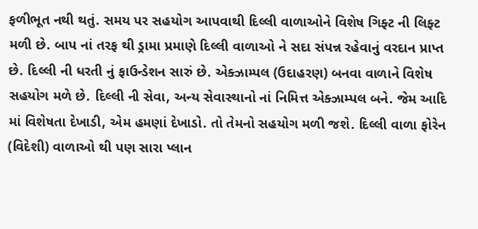ફળીભૂત નથી થતું. સમય પર સહયોગ આપવાથી દિલ્લી વાળાઓને વિશેષ ગિફ્ટ ની લિફ્ટ મળી છે. બાપ નાં તરફ થી ડ્રામા પ્રમાણે દિલ્લી વાળાઓ ને સદા સંપન્ન રહેવાનું વરદાન પ્રાપ્ત છે. દિલ્લી ની ધરતી નું ફાઉન્ડેશન સારું છે. એક્ઝામ્પલ (ઉદાહરણ) બનવા વાળાને વિશેષ સહયોગ મળે છે. દિલ્લી ની સેવા, અન્ય સેવાસ્થાનો નાં નિમિત્ત એક્ઝામ્પલ બને. જેમ આદિ માં વિશેષતા દેખાડી, એમ હમણાં દેખાડો. તો તેમનો સહયોગ મળી જશે. દિલ્લી વાળા ફોરેન (વિદેશી) વાળાઓ થી પણ સારા પ્લાન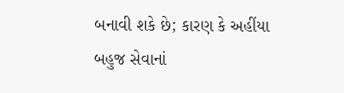બનાવી શકે છે; કારણ કે અહીંયા બહુજ સેવાનાં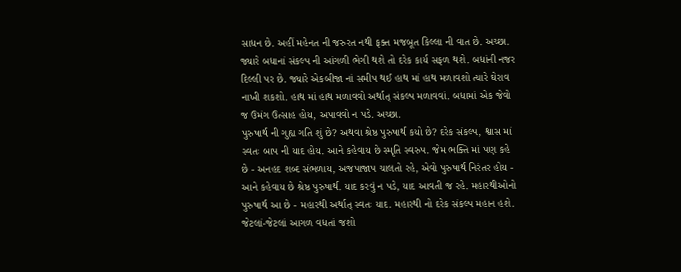સાધન છે. અહીં મહેનત ની જરુરત નથી ફક્ત મજબૂત કિલ્લા ની વાત છે. અચ્છા. જ્યારે બધાનાં સંકલ્પ ની આંગળી ભેગી થશે તો દરેક કાર્ય સફળ થશે. બધાંની નજર દિલ્લી પર છે. જ્યારે એકબીજા નાં સમીપ થઈ હાથ માં હાથ મળાવશો ત્યારે ઘેરાવ નાખી શકશો. હાથ માં હાથ મળાવવો અર્થાત્ સંકલ્પ મળાવવાં. બધામાં એક જેવો જ ઉમંગ ઉત્સાહ હોય, અપાવવો ન પડે. અચ્છા.
પુરુષાર્થ ની ગુહ્ય ગતિ શું છે? અથવા શ્રેષ્ઠ પુરુષાર્થ કયો છે? દરેક સંકલ્પ, શ્વાસ માં સ્વતઃ બાપ ની યાદ હોય. આને કહેવાય છે સ્મૃતિ સ્વરુપ. જેમ ભક્તિ માં પણ કહે છે - અનહદ શબ્દ સંભળાય, અજપાજાપ ચાલતો રહે, એવો પુરુષાર્થ નિરંતર હોય - આને કહેવાય છે શ્રેષ્ઠ પુરુષાર્થ. યાદ કરવું ન પડે, યાદ આવતી જ રહે. મહારથીઓનો પુરુષાર્થ આ છે - મહારથી અર્થાત્ સ્વતઃ યાદ. મહારથી નો દરેક સંકલ્પ મહાન હશે. જેટલાં-જેટલાં આગળ વધતાં જશો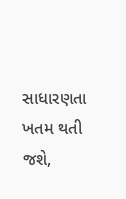સાધારણતા ખતમ થતી જશે,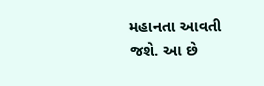મહાનતા આવતી જશે. આ છે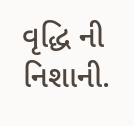વૃદ્ધિ ની નિશાની.